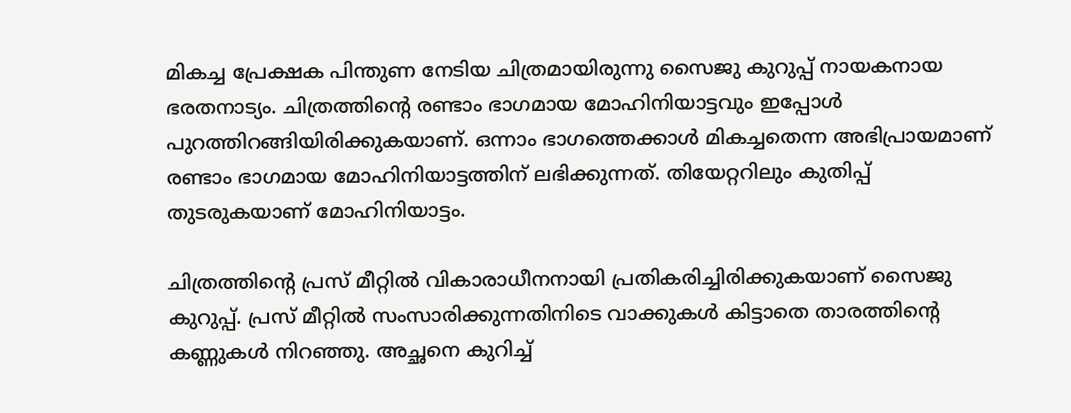മികച്ച പ്രേക്ഷക പിന്തുണ നേടിയ ചിത്രമായിരുന്നു സൈജു കുറുപ്പ് നായകനായ ഭരതനാട്യം. ചിത്രത്തിന്‍റെ രണ്ടാം ഭാഗമായ മോഹിനിയാട്ടവും ഇപ്പോള്‍ പുറത്തിറങ്ങിയിരിക്കുകയാണ്. ഒന്നാം ഭാഗത്തെക്കാള്‍ മികച്ചതെന്ന അഭിപ്രായമാണ് രണ്ടാം ഭാഗമായ മോഹിനിയാട്ടത്തിന് ലഭിക്കുന്നത്. തിയേറ്ററിലും കുതിപ്പ് തുടരുകയാണ് മോഹിനിയാട്ടം.

ചിത്രത്തിന്‍റെ പ്രസ് മീറ്റില്‍ വികാരാധീനനായി പ്രതികരിച്ചിരിക്കുകയാണ് സൈജു കുറുപ്പ്. പ്രസ് മീറ്റില്‍ സംസാരിക്കുന്നതിനിടെ വാക്കുകള്‍ കിട്ടാതെ താരത്തിന്‍റെ കണ്ണുകള്‍ നിറഞ്ഞു. അച്ഛനെ കുറിച്ച്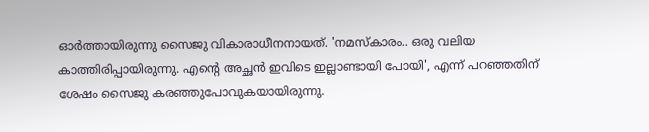ഓര്‍ത്തായിരുന്നു സൈജു വികാരാധീനനായത്. 'നമസ്കാരം.. ഒരു വലിയ കാത്തിരിപ്പായിരുന്നു. എന്റെ അച്ഛൻ ഇവിടെ ഇല്ലാണ്ടായി പോയി', എന്ന് പറഞ്ഞതിന് ശേഷം സൈജു കരഞ്ഞുപോവുകയായിരുന്നു.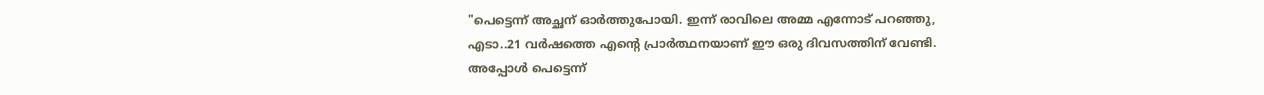"പെട്ടെന്ന് അച്ഛന് ഓര്‍ത്തുപോയി. ഇന്ന് രാവിലെ അമ്മ എന്നോട് പറഞ്ഞു, എടാ..21 വര്‍ഷത്തെ എന്‍റെ പ്രാര്‍ത്ഥനയാണ് ഈ ഒരു ദിവസത്തിന് വേണ്ടി. അപ്പോള്‍ പെട്ടെന്ന്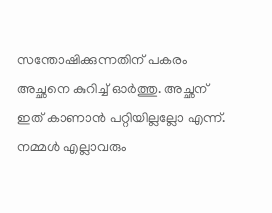സന്തോഷിക്കുന്നതിന് പകരം അച്ഛനെ കുറിച്ച് ഓര്‍ത്തു. അച്ഛന് ഇത് കാണാന്‍ പറ്റിയില്ലല്ലോ എന്ന്. നമ്മള്‍ എല്ലാവരും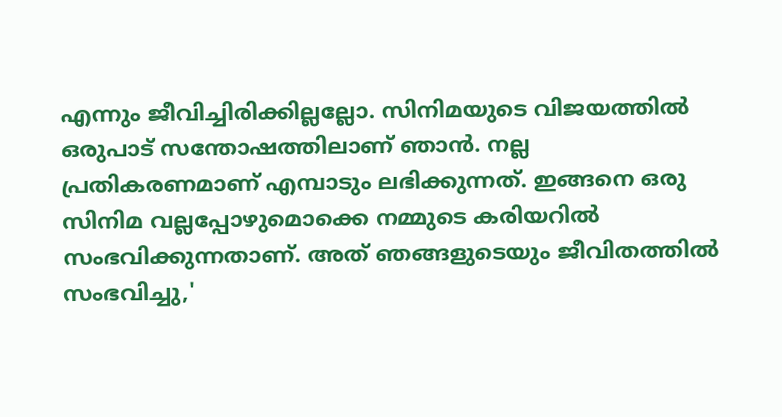എന്നും ജീവിച്ചിരിക്കില്ലല്ലോ. സിനിമയുടെ വിജയത്തില്‍ ഒരുപാട് സന്തോഷത്തിലാണ് ഞാന്‍. നല്ല പ്രതികരണമാണ് എമ്പാടും ലഭിക്കുന്നത്. ഇങ്ങനെ ഒരു സിനിമ വല്ലപ്പോഴുമൊക്കെ നമ്മുടെ കരിയറില്‍ സംഭവിക്കുന്നതാണ്. അത് ഞങ്ങളുടെയും ജീവിതത്തില്‍ സംഭവിച്ചു,'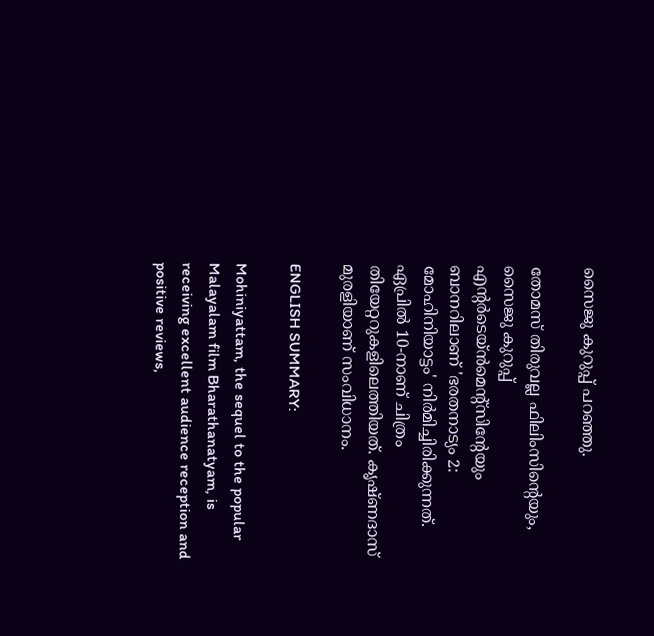സൈജു കുറുപ്പ് പറഞ്ഞു.

തോമസ് തിരുവല്ല ഫിലിംസിന്റെയും, സൈജു കുറുപ്പ് എന്റർടെയ്ൻമെന്റ്‌സിന്റേയും ബാനറിലാണ് 'ഭരതനാട്യം 2: മോഹിനിയാട്ടം' നിര്‍മിച്ചിരിക്കുന്നത്. ഏപ്രിൽ 10-നാണ് ചിത്രം തിയേറ്ററുകളിലെത്തിയത്. കൃഷ്ണദാസ് മുരളിയാണ് സംവിധാനം.

ENGLISH SUMMARY:

Mohiniyattam, the sequel to the popular Malayalam film Bharathanatyam, is receiving excellent audience reception and positive reviews,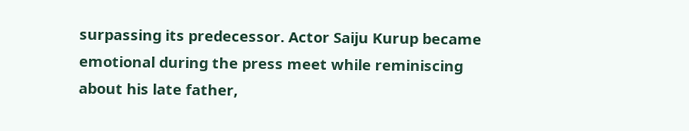surpassing its predecessor. Actor Saiju Kurup became emotional during the press meet while reminiscing about his late father,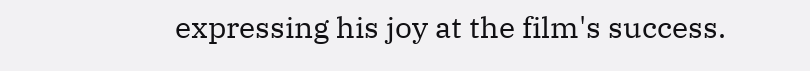expressing his joy at the film's success.